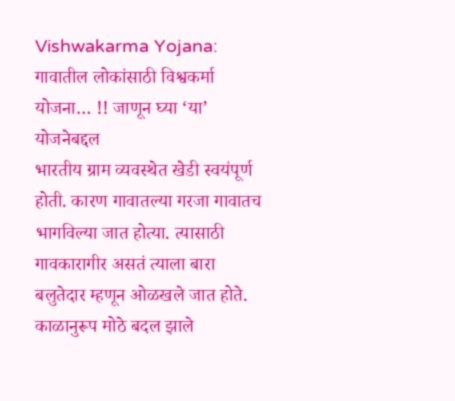Vishwakarma Yojana: गावातील लोकांसाठी विश्वकर्मा योजना… !! जाणून घ्या ‘या’ योजनेबद्दल
भारतीय ग्राम व्यवस्थेत खेडी स्वयंपूर्ण होती. कारण गावातल्या गरजा गावातच भागविल्या जात होत्या. त्यासाठी गावकारागीर असतं त्याला बारा बलुतेदार म्हणून ओळखले जात होते. काळानुरूप मोठे बदल झाले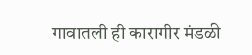गावातली ही कारागीर मंडळी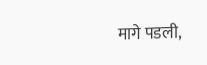मागे पडली,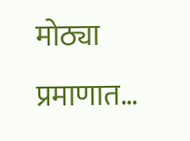मोठ्या प्रमाणात…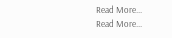Read More...
Read More...